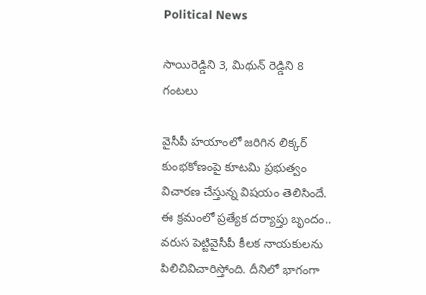Political News

సాయిరెడ్డిని 3, మిథున్ రెడ్డిని 8 గంట‌లు

వైసీపీ హ‌యాంలో జ‌రిగిన లిక్క‌ర్ కుంభ‌కోణంపై కూట‌మి ప్ర‌భుత్వం విచార‌ణ చేస్తున్న విష‌యం తెలిసిందే. ఈ క్ర‌మంలో ప్ర‌త్యేక ద‌ర్యాప్తు బృందం.. వ‌రుస పెట్టివైసీపీ కీల‌క నాయ‌కుల‌ను పిలిచివిచారిస్తోంది. దీనిలో భాగంగా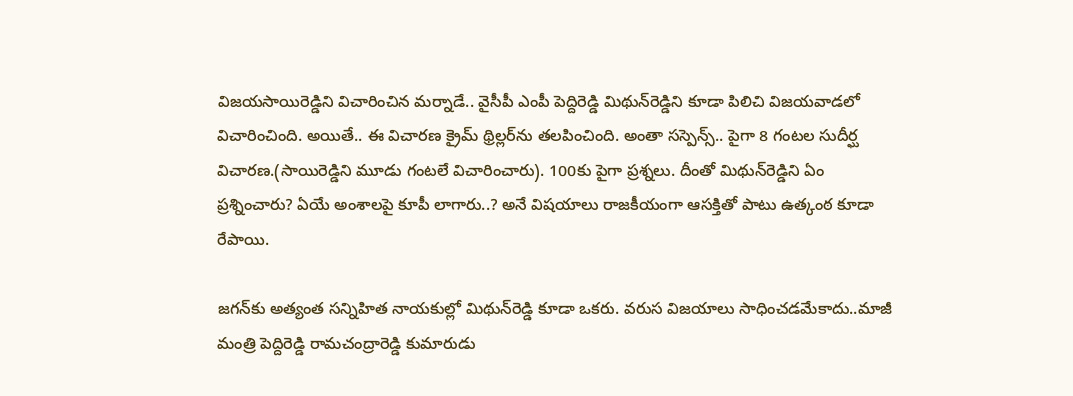విజ‌య‌సాయిరెడ్డిని విచారించిన మ‌ర్నాడే.. వైసీపీ ఎంపీ పెద్దిరెడ్డి మిథున్‌రెడ్డిని కూడా పిలిచి విజ‌య‌వాడ‌లో విచారించింది. అయితే.. ఈ విచార‌ణ క్రైమ్ థ్రిల్ల‌ర్‌ను త‌ల‌పించింది. అంతా స‌స్పెన్స్‌.. పైగా 8 గంట‌ల సుదీర్ఘ విచార‌ణ‌.(సాయిరెడ్డిని మూడు గంట‌లే విచారించారు). 100కు పైగా ప్ర‌శ్న‌లు. దీంతో మిథున్‌రెడ్డిని ఏం ప్ర‌శ్నించారు? ఏయే అంశాల‌పై కూపీ లాగారు..? అనే విష‌యాలు రాజ‌కీయంగా ఆస‌క్తితో పాటు ఉత్కంఠ కూడా రేపాయి.

జ‌గ‌న్‌కు అత్యంత స‌న్నిహిత నాయ‌కుల్లో మిథున్‌రెడ్డి కూడా ఒక‌రు. వ‌రుస విజ‌యాలు సాధించ‌డ‌మేకాదు..మాజీ మంత్రి పెద్దిరెడ్డి రామ‌చంద్రారెడ్డి కుమారుడు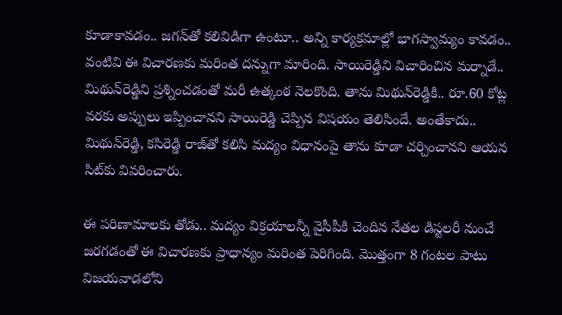కూడాకావ‌డం.. జ‌గ‌న్‌తో క‌లివిడిగా ఉంటూ.. అన్ని కార్య‌క్ర‌మాల్లో భాగ‌స్వామ్యం కావ‌డం.. వంటివి ఈ విచార‌ణ‌కు మ‌రింత ద‌న్నుగా మారింది. సాయిరెడ్డిని విచారించిన మ‌ర్నాడే.. మిథున్‌రెడ్డిని ప్ర‌శ్నించ‌డంతో మ‌రీ ఉత్కంఠ నెల‌కొంది. తాను మిథున్‌రెడ్డికి.. రూ.60 కోట్ల వ‌ర‌కు అప్పులు ఇప్పించాన‌ని సాయిరెడ్డి చెప్పిన విష‌యం తెలిసిందే. అంతేకాదు.. మిథున్‌రెడ్డి, క‌సిరెడ్డి రాజ్‌తో క‌లిసి మ‌ద్యం విధానంపై తాను కూడా చ‌ర్చించాన‌ని ఆయ‌న సిట్‌కు వివ‌రించారు.

ఈ ప‌రిణామాల‌కు తోడు.. మ‌ద్యం విక్ర‌యాల‌న్నీ వైసీపీకి చెందిన నేత‌ల డిస్ట‌ల‌రీ నుంచే జ‌ర‌గ‌డంతో ఈ విచార‌ణ‌కు ప్రాధాన్యం మ‌రింత పెరిగింది. మొత్తంగా 8 గంట‌ల పాటు విజ‌య‌వాడ‌లోని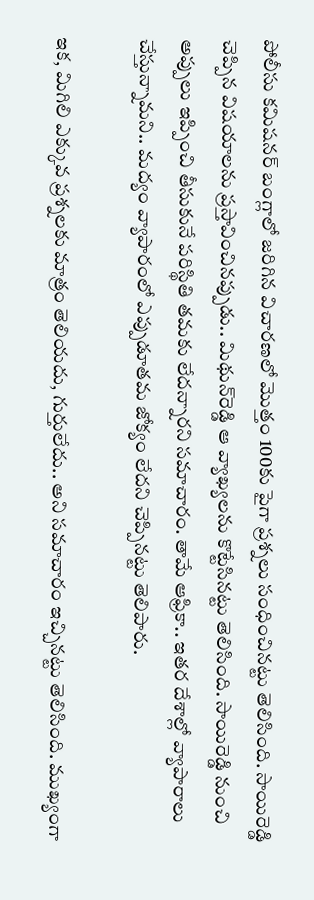పోలీసు క‌మిష‌న‌ర్ బంగ్లాలో జ‌రిగిన విచార‌ణ‌లో మొత్తం 100కు పైగా ప్ర‌శ్న‌లు సంధించినట్టు తెలిసింది. సాయిరెడ్డి చెప్పిన విష‌యాల‌ను ప్ర‌స్తావించిన‌ప్పుడు.. మిథున్‌రెడ్డి ఆ వ్యాఖ్య‌ల‌ను కొట్టేసిన‌ట్టు తెలిసింది. సాయిరెడ్డి నుంచి అప్పులు ఇప్పించి తీసుకునే ప‌రిస్థితి త‌మ‌కు లేద‌న్నార‌ని స‌మాచారం. తామే ఆఫ్రికా.. ఇత‌ర దేశాల్లో వ్యాపారాలు చేస్తున్నామ‌ని.. మ‌ద్యం వ్యాపారంలో ఎప్పుడూత‌మ జోక్యం లేద‌ని చెప్పిన‌ట్టు తెలిపారు.

ఇక‌, మిగిలి ఎక్కువ ప్ర‌శ్న‌ల‌కు మాత్రం తెలియ‌దు, గుర్తులేదు.. అని స‌మాచారం ఇచ్చిన‌ట్టు తెలిసింది. ముఖ్యంగా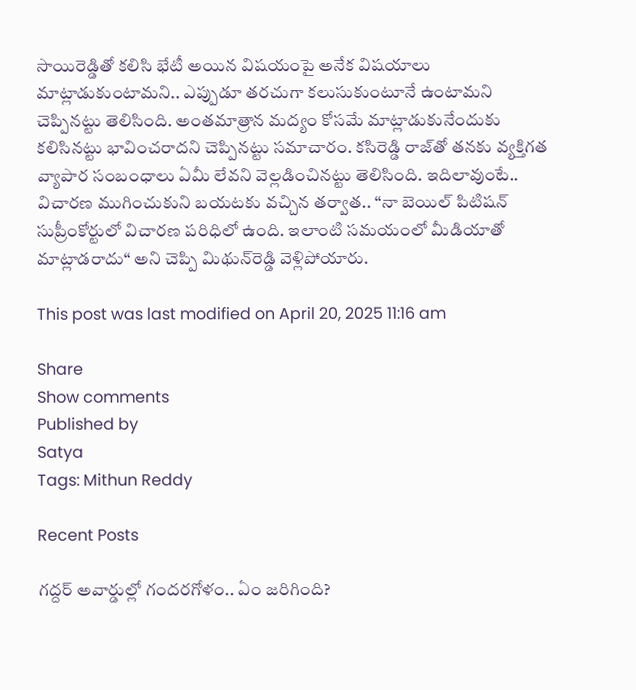సాయిరెడ్డితో క‌లిసి భేటీ అయిన విష‌యంపై అనేక విష‌యాలు మాట్లాడుకుంటామ‌ని.. ఎప్పుడూ త‌ర‌చుగా క‌లుసుకుంటూనే ఉంటామ‌ని చెప్పిన‌ట్టు తెలిసింది. అంత‌మాత్రాన మ‌ద్యం కోస‌మే మాట్లాడుకునేందుకు క‌లిసిన‌ట్టు భావించ‌రాద‌ని చెప్పిన‌ట్టు స‌మాచారం. క‌సిరెడ్డి రాజ్‌తో త‌న‌కు వ్య‌క్తిగ‌త వ్యాపార సంబంధాలు ఏమీ లేవ‌ని వెల్ల‌డించిన‌ట్టు తెలిసింది. ఇదిలావుంటే.. విచార‌ణ ముగించుకుని బ‌య‌ట‌కు వ‌చ్చిన త‌ర్వాత‌.. “నా బెయిల్ పిటిష‌న్ సుప్రీంకోర్టులో విచార‌ణ ప‌రిధిలో ఉంది. ఇలాంటి స‌మ‌యంలో మీడియాతో మాట్లాడ‌రాదు“ అని చెప్పి మిథున్‌రెడ్డి వెళ్లిపోయారు.

This post was last modified on April 20, 2025 11:16 am

Share
Show comments
Published by
Satya
Tags: Mithun Reddy

Recent Posts

గ‌ద్ద‌ర్ అవార్డుల్లో గందరగోళం.. ఏం జరిగింది?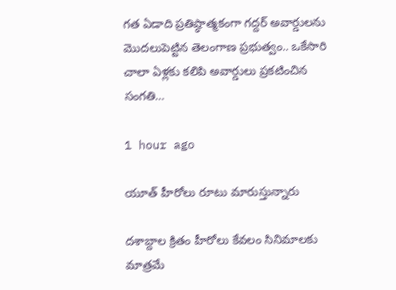గ‌త ఏడాది ప్ర‌తిష్ఠాత్మ‌కంగా గ‌ద్ద‌ర్ అవార్డుల‌ను మొద‌లుపెట్టిన తెలంగాణ ప్ర‌భుత్వం.. ఒకేసారి చాలా ఏళ్ల‌కు క‌లిపి అవార్డులు ప్ర‌క‌టించిన సంగ‌తి…

1 hour ago

యూత్ హీరోలు రూటు మారుస్తున్నారు

దశాబ్దాల క్రితం హీరోలు కేవలం సినిమాలకు మాత్రమే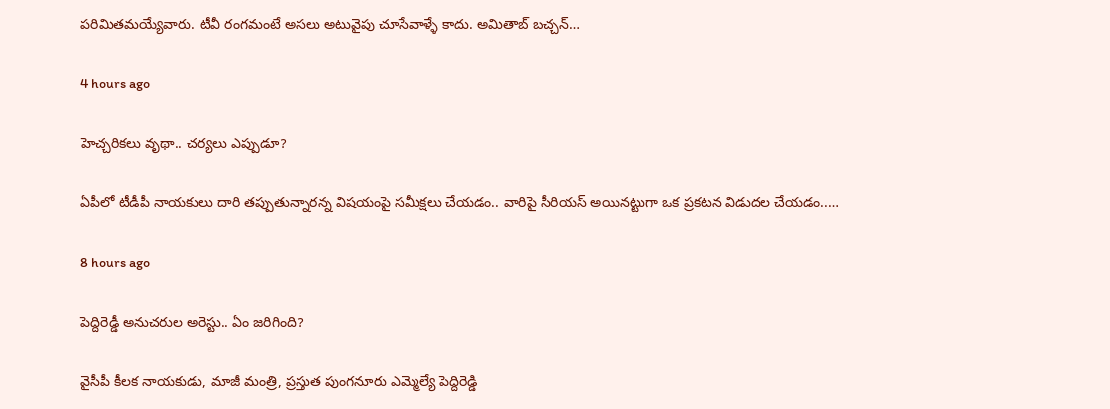పరిమితమయ్యేవారు. టీవీ రంగమంటే అసలు అటువైపు చూసేవాళ్ళే కాదు. అమితాబ్ బచ్చన్…

4 hours ago

హెచ్చరికలు వృథా.. చర్యలు ఎప్పుడూ?

ఏపీలో టీడీపీ నాయ‌కులు దారి త‌ప్పుతున్నార‌న్న విష‌యంపై స‌మీక్ష‌లు చేయ‌డం.. వారిపై సీరియ‌స్ అయిన‌ట్టుగా ఒక ప్ర‌క‌ట‌న విడుద‌ల చేయ‌డం..…

8 hours ago

పెద్దిరెడ్డీ అనుచ‌రుల అరెస్టు.. ఏం జ‌రిగింది?

వైసీపీ కీలక నాయకుడు, మాజీ మంత్రి, ప్రస్తుత పుంగనూరు ఎమ్మెల్యే పెద్దిరెడ్డి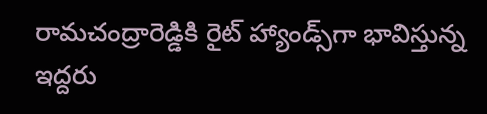రామచంద్రారెడ్డికి రైట్ హ్యాండ్స్‌గా భావిస్తున్న ఇద్దరు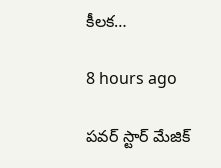కీలక…

8 hours ago

పవర్ స్టార్ మేజిక్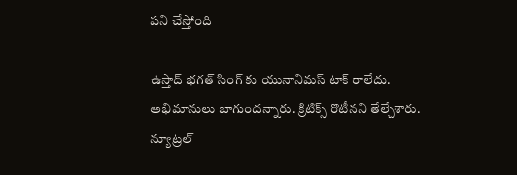పని చేస్తోంది

ఉస్తాద్ భగత్ సింగ్ కు యునానిమస్ టాక్ రాలేదు. అభిమానులు బాగుందన్నారు. క్రిటిక్స్ రొటీనని తేల్చేశారు. న్యూట్రల్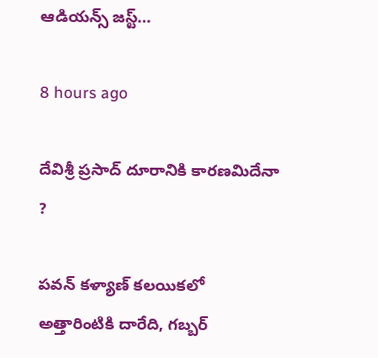ఆడియన్స్ జస్ట్…

8 hours ago

దేవిశ్రీ ప్రసాద్ దూరానికి కారణమిదేనా ?

పవన్ కళ్యాణ్ కలయికలో అత్తారింటికి దారేది, గబ్బర్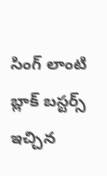సింగ్ లాంటి బ్లాక్ బస్టర్స్ ఇచ్చిన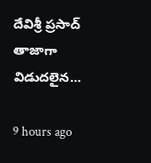దేవిశ్రీ ప్రసాద్ తాజాగా విడుదలైన…

9 hours ago